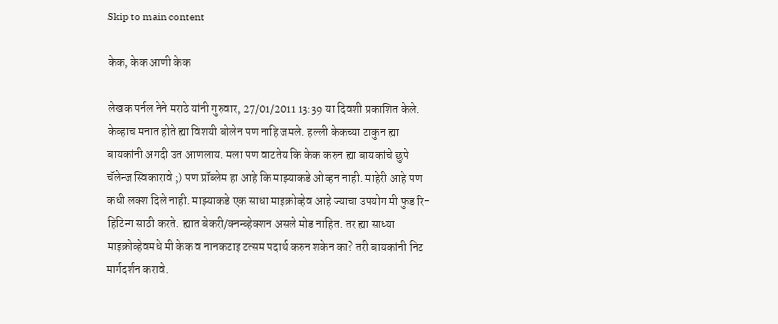Skip to main content

केक, केक आणी केक

लेखक पर्नल नेने मराठे यांनी गुरुवार, 27/01/2011 13:39 या दिवशी प्रकाशित केले.
केव्हाच मनात होते ह्या विशयी बोलेन पण नाहि जमले. हल्ली केकच्या टाकुन ह्या बायकांनी अगदी उत आणलाय. मला पण वाटतेय कि केक करुन ह्या बायकांचे छुपे चॅलेन्ज स्विकारावे ;) पण प्रॉब्लेम हा आहे कि माझ्याकडे ओव्हन नाही. माहेरी आहे पण कधी लक्श दिले नाही. माझ्याकडे एक साधा माइक्रोव्हेव आहे ज्याचा उपयोग मी फुड रि-हिटिन्ग साठी करते. ह्यात बेकरी/क्नन्व्हेक्शन असले मोड नाहित. तर ह्या साध्या माइक्रोव्हेवमधे मी केक व नानकटाइ टत्सम पदार्थ करुन शकेन का? तरी बायकांनी निट मार्गदर्शन करावे.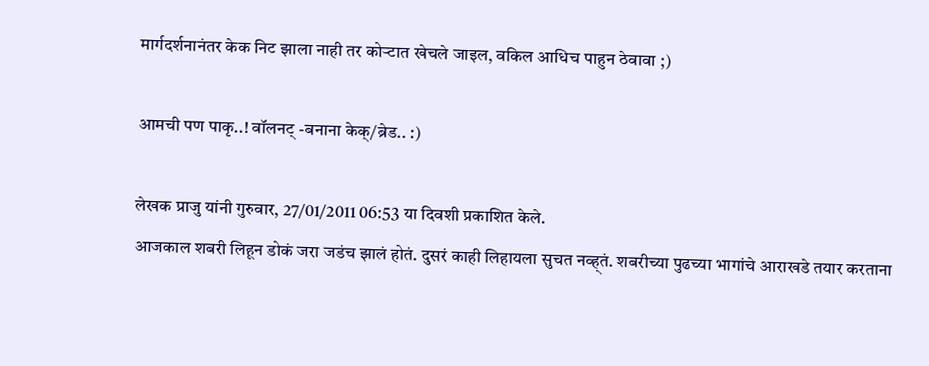मार्गदर्शनानंतर केक निट झाला नाही तर कोर्‍टात खेचले जाइल, वकिल आधिच पाहुन ठेवावा ;)

आमची पण पाकृ..! वॉलनट् -बनाना केक्/ब्रेड.. :)

लेखक प्राजु यांनी गुरुवार, 27/01/2011 06:53 या दिवशी प्रकाशित केले.
आजकाल शबरी लिहून डोकं जरा जडंच झालं होतं. दुसरं काही लिहायला सुचत नव्ह्तं. शबरीच्या पुढच्या भागांचे आराखडे तयार करताना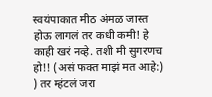स्वयंपाकात मीठ अंमळ जास्त होऊ लागलं तर कधी कमी! हे काही खरं नव्हे. तशी मी सुगरणच हो!! (असं फक्त माझं मत आहे:) ) तर म्हंटलं जरा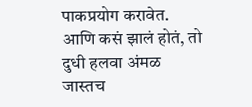पाकप्रयोग करावेत. आणि कसं झालं होतं, तो दुधी हलवा अंमळ जास्तच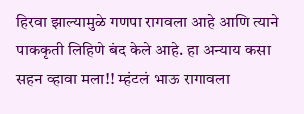हिरवा झाल्यामुळे गणपा रागवला आहे आणि त्याने पाककृती लिहिणे बंद केले आहे. हा अन्याय कसा सहन व्हावा मला!! म्हंटलं भाऊ रागावला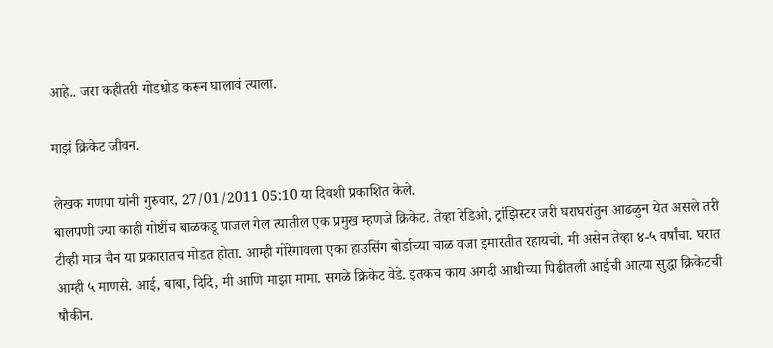आहे.. जरा कहीतरी गोडधोड करून घालावं त्याला.

माझं क्रिकेट जीवन.

लेखक गणपा यांनी गुरुवार, 27/01/2011 05:10 या दिवशी प्रकाशित केले.
बालपणी ज्या काही गोष्टींच बाळकडू पाजल गेल त्यातील एक प्रमुख म्हणजे क्रिकेट. तेव्हा रेडिओ, ट्रांझिस्टर जरी घराघरांतुन आढळुन येत असले तरी टीव्ही मात्र चैन या प्रकारातच मोडत होता. आम्ही गोरेगावला एका हाउसिंग बोर्डाच्या चाळ वजा इमारतीत रहायचो. मी असेन तेव्हा ४-५ वर्षांचा. घरात आम्ही ५ माणसे. आई, बाबा, दिदि, मी आणि माझा मामा. सगळे क्रिकेट वेडे. इतकच काय अगदी आधीच्या पिढीतली आईची आत्या सुद्धा क्रिकेटची षौकीन.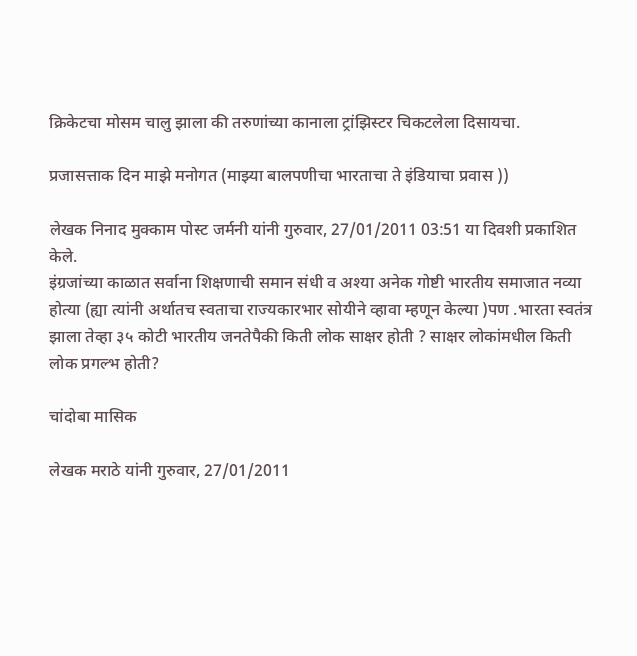क्रिकेटचा मोसम चालु झाला की तरुणांच्या कानाला ट्रांझिस्टर चिकटलेला दिसायचा.

प्रजासत्ताक दिन माझे मनोगत (माझ्या बालपणीचा भारताचा ते इंडियाचा प्रवास ))

लेखक निनाद मुक्काम पोस्ट जर्मनी यांनी गुरुवार, 27/01/2011 03:51 या दिवशी प्रकाशित केले.
इंग्रजांच्या काळात सर्वाना शिक्षणाची समान संधी व अश्या अनेक गोष्टी भारतीय समाजात नव्या होत्या (ह्या त्यांनी अर्थातच स्वताचा राज्यकारभार सोयीने व्हावा म्हणून केल्या )पण .भारता स्वतंत्र झाला तेव्हा ३५ कोटी भारतीय जनतेपैकी किती लोक साक्षर होती ? साक्षर लोकांमधील किती लोक प्रगल्भ होती?

चांदोबा मासिक

लेखक मराठे यांनी गुरुवार, 27/01/2011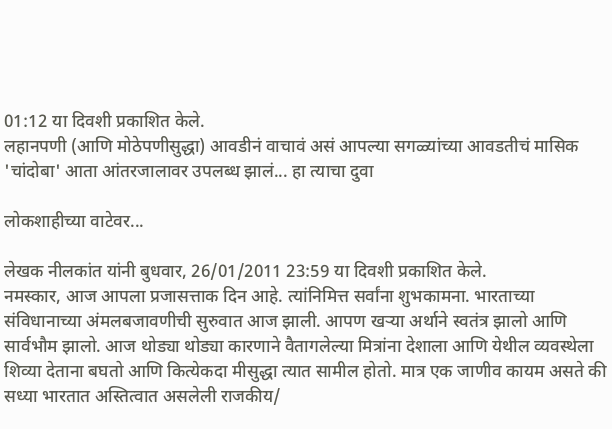01:12 या दिवशी प्रकाशित केले.
लहानपणी (आणि मोठेपणीसुद्धा) आवडीनं वाचावं असं आपल्या सगळ्यांच्या आवडतीचं मासिक 'चांदोबा' आता आंतरजालावर उपलब्ध झालं... हा त्याचा दुवा

लोकशाहीच्या वाटेवर...

लेखक नीलकांत यांनी बुधवार, 26/01/2011 23:59 या दिवशी प्रकाशित केले.
नमस्कार, आज आपला प्रजासत्ताक दिन आहे. त्यांनिमित्त सर्वांना शुभकामना. भारताच्या संविधानाच्या अंमलबजावणीची सुरुवात आज झाली. आपण खर्‍या अर्थाने स्वतंत्र झालो आणि सार्वभौम झालो. आज थोड्या थोड्या कारणाने वैतागलेल्या मित्रांना देशाला आणि येथील व्यवस्थेला शिव्या देताना बघतो आणि कित्येकदा मीसुद्धा त्यात सामील होतो. मात्र एक जाणीव कायम असते की सध्या भारतात अस्तित्वात असलेली राजकीय/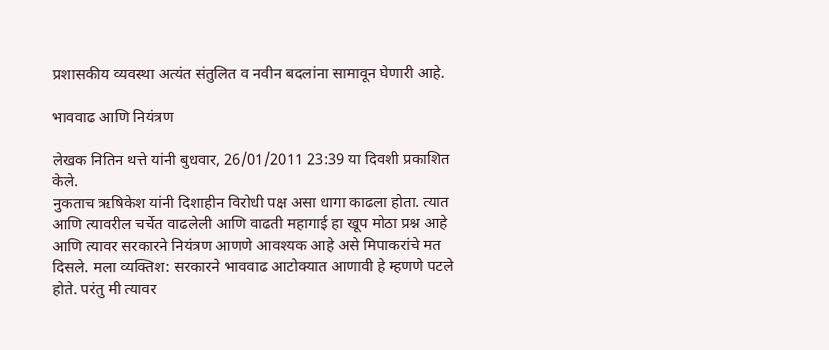प्रशासकीय व्यवस्था अत्यंत संतुलित व नवीन बदलांना सामावून घेणारी आहे.

भाववाढ आणि नियंत्रण

लेखक नितिन थत्ते यांनी बुधवार, 26/01/2011 23:39 या दिवशी प्रकाशित केले.
नुकताच ऋषिकेश यांनी दिशाहीन विरोधी पक्ष असा धागा काढला होता. त्यात आणि त्यावरील चर्चेत वाढलेली आणि वाढती महागाई हा खूप मोठा प्रश्न आहे आणि त्यावर सरकारने नियंत्रण आणणे आवश्यक आहे असे मिपाकरांचे मत दिसले. मला व्यक्तिश: सरकारने भाववाढ आटोक्यात आणावी हे म्हणणे पटले होते. परंतु मी त्यावर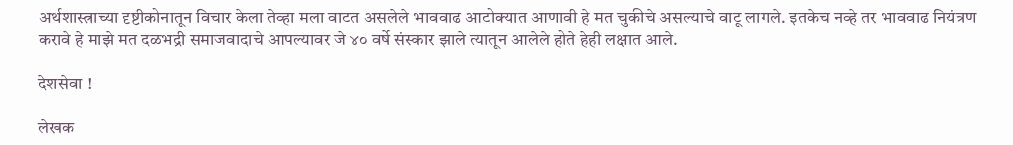अर्थशास्त्राच्या दृष्टीकोनातून विचार केला तेव्हा मला वाटत असलेले भाववाढ आटोक्यात आणावी हे मत चुकीचे असल्याचे वाटू लागले. इतकेच नव्हे तर भाववाढ नियंत्रण करावे हे माझे मत दळभद्री समाजवादाचे आपल्यावर जे ४० वर्षे संस्कार झाले त्यातून आलेले होते हेही लक्षात आले.

देशसेवा !

लेखक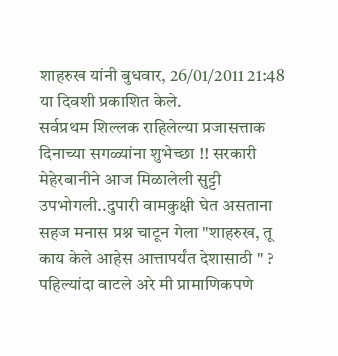शाहरुख यांनी बुधवार, 26/01/2011 21:48 या दिवशी प्रकाशित केले.
सर्वप्रथम शिल्लक राहिलेल्या प्रजासत्ताक दिनाच्या सगळ्यांना शुभेच्छा !! सरकारी मेहेरबानीने आज मिळालेली सुट्टी उपभोगली..दुपारी वामकुक्षी घेत असताना सहज मनास प्रश्न चाटून गेला "शाहरुख, तू काय केले आहेस आत्तापर्यंत देशासाठी " ? पहिल्यांदा वाटले अरे मी प्रामाणिकपणे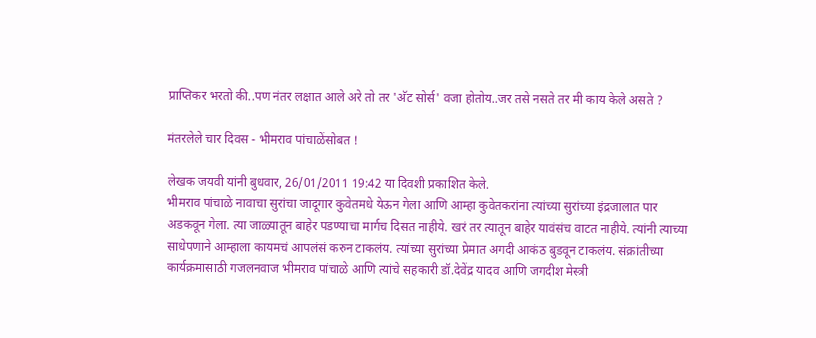प्राप्तिकर भरतो की..पण नंतर लक्षात आले अरे तो तर 'अ‍ॅट सोर्स' वजा होतोय..जर तसे नसते तर मी काय केले असते ?

मंतरलेले चार दिवस - भीमराव पांचाळेंसोबत !

लेखक जयवी यांनी बुधवार, 26/01/2011 19:42 या दिवशी प्रकाशित केले.
भीमराव पांचाळे नावाचा सुरांचा जादूगार कुवेतमधे येऊन गेला आणि आम्हा कुवेतकरांना त्यांच्या सुरांच्या इंद्रजालात पार अडकवून गेला. त्या जाळ्यातून बाहेर पडण्याचा मार्गच दिसत नाहीये. खरं तर त्यातून बाहेर यावंसंच वाटत नाहीये. त्यांनी त्याच्या साधेपणाने आम्हाला कायमचं आपलंसं करुन टाकलंय. त्यांच्या सुरांच्या प्रेमात अगदी आकंठ बुडवून टाकलंय. संक्रांतीच्या कार्यक्रमासाठी गजलनवाज भीमराव पांचाळे आणि त्यांचे सहकारी डॉ.देवेंद्र यादव आणि जगदीश मेस्त्री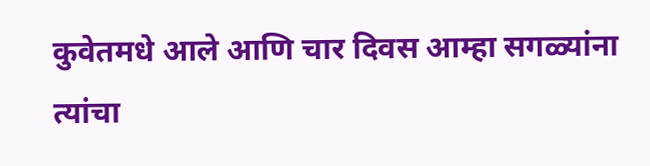कुवेतमधे आले आणि चार दिवस आम्हा सगळ्यांना त्यांचा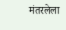मंतरलेला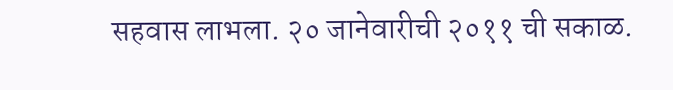सहवास लाभला. २० जानेवारीची २०११ ची सकाळ.